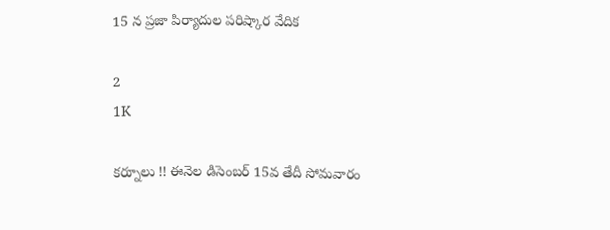15 న ప్రజా పిర్యాదుల పరిష్కార వేదిక

2
1K

కర్నూలు !! ఈనెల డిసెంబర్ 15వ తేదీ సోమవారం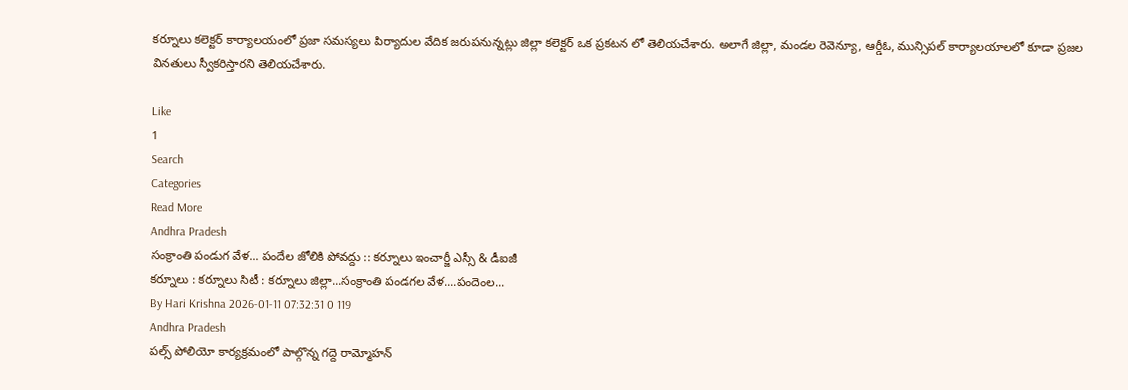కర్నూలు కలెక్టర్ కార్యాలయంలో ప్రజా సమస్యలు పిర్యాదుల వేదిక జరుపనున్నట్లు జిల్లా కలెక్టర్ ఒక ప్రకటన లో తెలియచేశారు. అలాగే జిల్లా, మండల రెవెన్యూ, ఆర్డీఓ, మున్సిపల్ కార్యాలయాలలో కూడా ప్రజల వినతులు స్వీకరిస్తారని తెలియచేశారు.

Like
1
Search
Categories
Read More
Andhra Pradesh
సంక్రాంతి పండుగ వేళ... పందేల జోలికి పోవద్దు :: కర్నూలు ఇంచార్జీ ఎస్సీ & డీఐజీ
కర్నూలు : కర్నూలు సిటీ : కర్నూలు జిల్లా...సంక్రాంతి పండగల వేళ....పందెంల...
By Hari Krishna 2026-01-11 07:32:31 0 119
Andhra Pradesh
పల్స్ పోలియో కార్యక్రమంలో పాల్గొన్న గద్దె రామ్మోహన్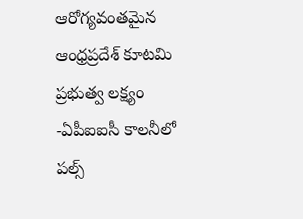ఆరోగ్యవంతమైన ఆంధ్రప్రదేశ్ కూటమి ప్రభుత్వ లక్ష్యం -ఏపీఐఐసీ కాలనీలో పల్స్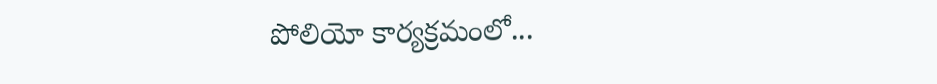పోలియో కార్యక్రమంలో...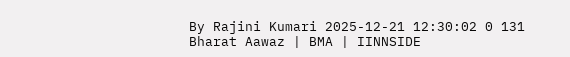By Rajini Kumari 2025-12-21 12:30:02 0 131
Bharat Aawaz | BMA | IINNSIDE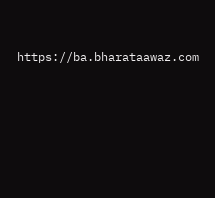https://ba.bharataawaz.com